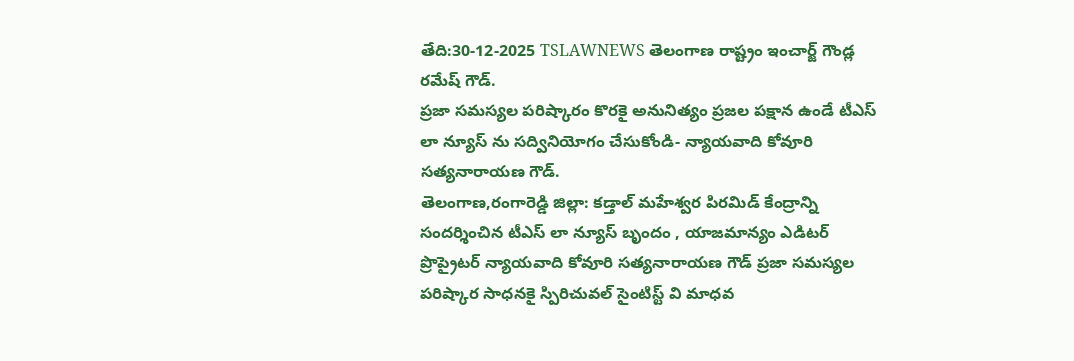తేది:30-12-2025 TSLAWNEWS తెలంగాణ రాష్ట్రం ఇంచార్జ్ గౌండ్ల రమేష్ గౌడ్.
ప్రజా సమస్యల పరిష్కారం కొరకై అనునిత్యం ప్రజల పక్షాన ఉండే టీఎస్ లా న్యూస్ ను సద్వినియోగం చేసుకోండి- న్యాయవాది కోవూరి సత్యనారాయణ గౌడ్.
తెలంగాణ,రంగారెడ్డి జిల్లా: కడ్తాల్ మహేశ్వర పిరమిడ్ కేంద్రాన్ని సందర్శించిన టీఎస్ లా న్యూస్ బృందం , యాజమాన్యం ఎడిటర్ ప్రొప్రైటర్ న్యాయవాది కోవూరి సత్యనారాయణ గౌడ్ ప్రజా సమస్యల పరిష్కార సాధనకై స్పిరిచువల్ సైంటిస్ట్ వి మాధవ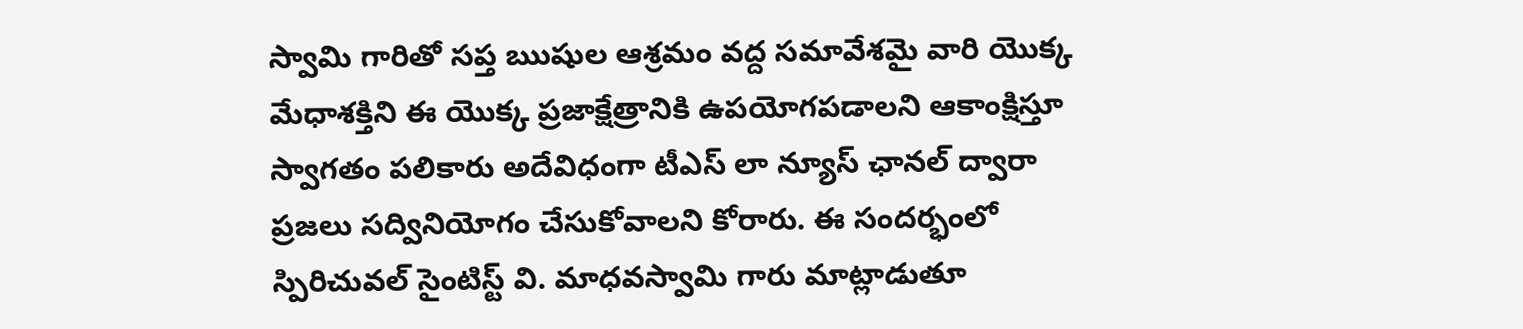స్వామి గారితో సప్త ఋషుల ఆశ్రమం వద్ద సమావేశమై వారి యొక్క మేధాశక్తిని ఈ యొక్క ప్రజాక్షేత్రానికి ఉపయోగపడాలని ఆకాంక్షిస్తూ స్వాగతం పలికారు అదేవిధంగా టీఎస్ లా న్యూస్ ఛానల్ ద్వారా ప్రజలు సద్వినియోగం చేసుకోవాలని కోరారు. ఈ సందర్భంలో స్పిరిచువల్ సైంటిస్ట్ వి. మాధవస్వామి గారు మాట్లాడుతూ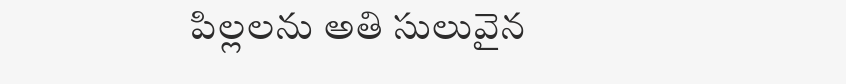పిల్లలను అతి సులువైన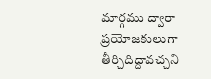మార్గము ద్వారా ప్రయోజకులుగా తీర్చిదిద్దావచ్చని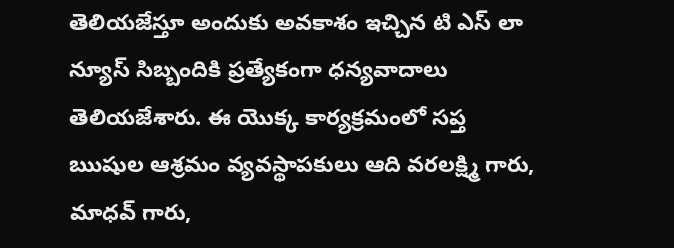తెలియజేస్తూ అందుకు అవకాశం ఇచ్చిన టి ఎస్ లా న్యూస్ సిబ్బందికి ప్రత్యేకంగా ధన్యవాదాలు తెలియజేశారు. ఈ యొక్క కార్యక్రమంలో సప్త ఋషుల ఆశ్రమం వ్యవస్థాపకులు ఆది వరలక్ష్మి గారు, మాధవ్ గారు,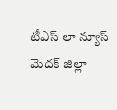టీఎస్ లా న్యూస్ మెదక్ జిల్లా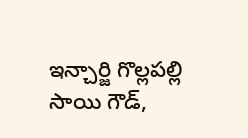ఇన్చార్జి గొల్లపల్లి సాయి గౌడ్,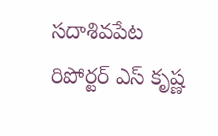సదాశివపేట రిపోర్టర్ ఎస్ కృష్ణ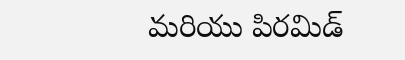మరియు పిరమిడ్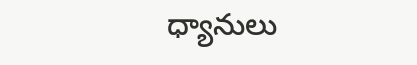ధ్యానులు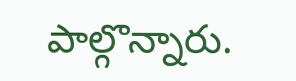పాల్గొన్నారు.